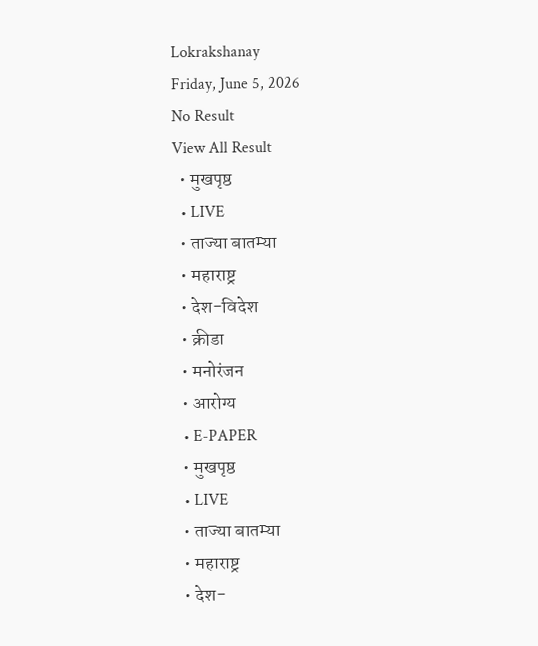Lokrakshanay
Friday, June 5, 2026
No Result
View All Result
  • मुखपृष्ठ
  • LIVE
  • ताज्या बातम्या
  • महाराष्ट्र
  • देश-विदेश
  • क्रीडा
  • मनोरंजन
  • आरोग्य
  • E-PAPER
  • मुखपृष्ठ
  • LIVE
  • ताज्या बातम्या
  • महाराष्ट्र
  • देश-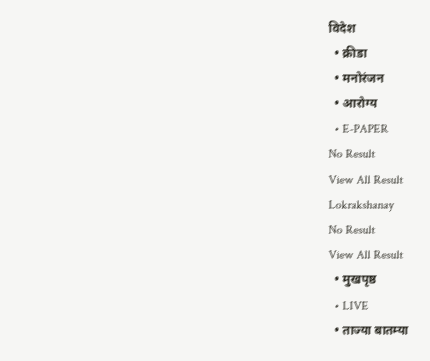विदेश
  • क्रीडा
  • मनोरंजन
  • आरोग्य
  • E-PAPER
No Result
View All Result
Lokrakshanay
No Result
View All Result
  • मुखपृष्ठ
  • LIVE
  • ताज्या बातम्या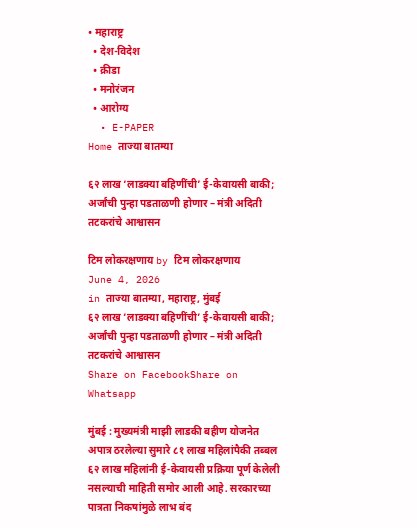• महाराष्ट्र
  • देश-विदेश
  • क्रीडा
  • मनोरंजन
  • आरोग्य
  • E-PAPER
Home ताज्या बातम्या

६२ लाख ‘लाडक्या बहिणींची’ ई-केवायसी बाकी; अर्जांची पुन्हा पडताळणी होणार – मंत्री अदिती तटकरांचे आश्वासन

टिम लोकरक्षणाय by टिम लोकरक्षणाय
June 4, 2026
in ताज्या बातम्या, महाराष्ट्र, मुंबई
६२ लाख ‘लाडक्या बहिणींची’ ई-केवायसी बाकी; अर्जांची पुन्हा पडताळणी होणार – मंत्री अदिती तटकरांचे आश्वासन
Share on FacebookShare on Whatsapp

मुंबई : मुख्यमंत्री माझी लाडकी बहीण योजनेत अपात्र ठरलेल्या सुमारे ८१ लाख महिलांपैकी तब्बल ६२ लाख महिलांनी ई-केवायसी प्रक्रिया पूर्ण केलेली नसल्याची माहिती समोर आली आहे. सरकारच्या पात्रता निकषांमुळे लाभ बंद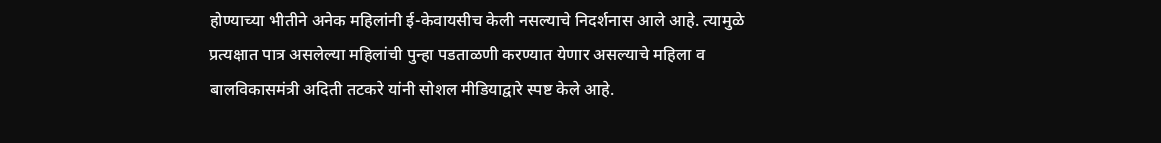होण्याच्या भीतीने अनेक महिलांनी ई-केवायसीच केली नसल्याचे निदर्शनास आले आहे. त्यामुळे प्रत्यक्षात पात्र असलेल्या महिलांची पुन्हा पडताळणी करण्यात येणार असल्याचे महिला व बालविकासमंत्री अदिती तटकरे यांनी सोशल मीडियाद्वारे स्पष्ट केले आहे.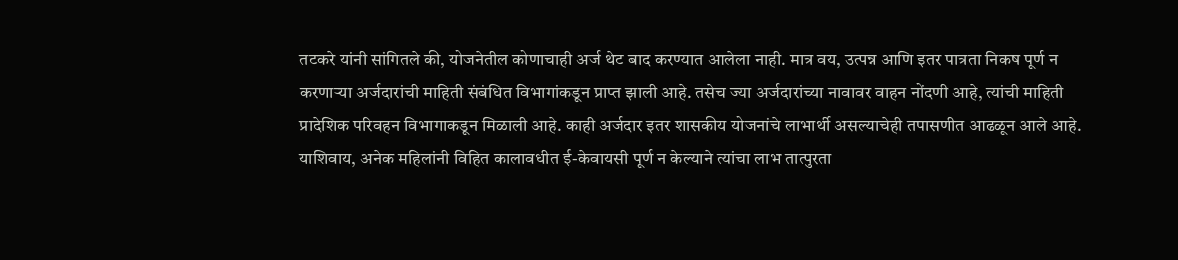तटकरे यांनी सांगितले की, योजनेतील कोणाचाही अर्ज थेट बाद करण्यात आलेला नाही. मात्र वय, उत्पन्न आणि इतर पात्रता निकष पूर्ण न करणाऱ्या अर्जदारांची माहिती संबंधित विभागांकडून प्राप्त झाली आहे. तसेच ज्या अर्जदारांच्या नावावर वाहन नोंदणी आहे, त्यांची माहिती प्रादेशिक परिवहन विभागाकडून मिळाली आहे. काही अर्जदार इतर शासकीय योजनांचे लाभार्थी असल्याचेही तपासणीत आढळून आले आहे. याशिवाय, अनेक महिलांनी विहित कालावधीत ई-केवायसी पूर्ण न केल्याने त्यांचा लाभ तात्पुरता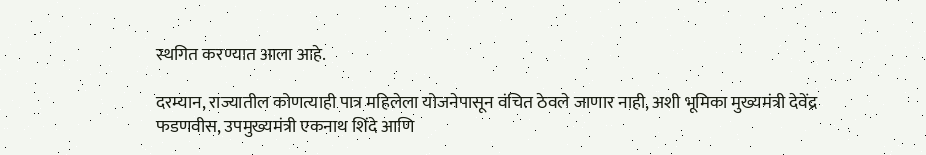स्थगित करण्यात आला आहे.

दरम्यान, राज्यातील कोणत्याही पात्र महिलेला योजनेपासून वंचित ठेवले जाणार नाही, अशी भूमिका मुख्यमंत्री देवेंद्र फडणवीस, उपमुख्यमंत्री एकनाथ शिंदे आणि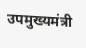उपमुख्यमंत्री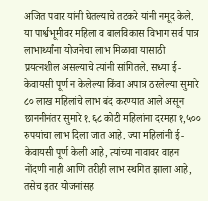अजित पवार यांनी घेतल्याचे तटकरे यांनी नमूद केले. या पार्श्वभूमीवर महिला व बालविकास विभाग सर्व पात्र लाभार्थ्यांना योजनेचा लाभ मिळावा यासाठी प्रयत्नशील असल्याचे त्यांनी सांगितले. सध्या ई-केवायसी पूर्ण न केलेल्या किंवा अपात्र ठरलेल्या सुमारे ८० लाख महिलांचे लाभ बंद करण्यात आले असून छाननीनंतर सुमारे १.६८ कोटी महिलांना दरमहा १,५०० रुपयांचा लाभ दिला जात आहे. ज्या महिलांनी ई-केवायसी पूर्ण केली आहे, त्यांच्या नावावर वाहन नोंदणी नाही आणि तरीही लाभ स्थगित झाला आहे, तसेच इतर योजनांसह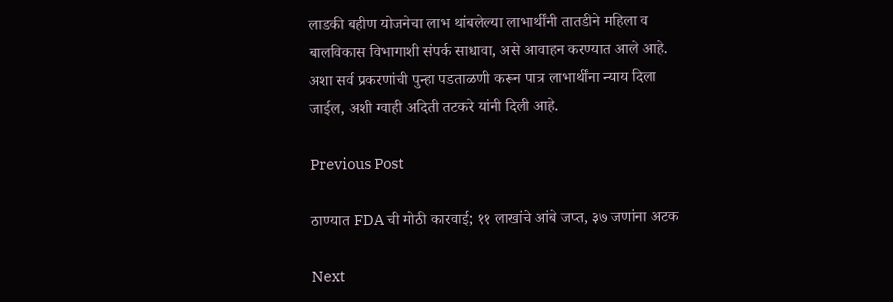लाडकी बहीण योजनेचा लाभ थांबलेल्या लाभार्थींनी तातडीने महिला व बालविकास विभागाशी संपर्क साधावा, असे आवाहन करण्यात आले आहे. अशा सर्व प्रकरणांची पुन्हा पडताळणी करून पात्र लाभार्थींना न्याय दिला जाईल, अशी ग्वाही अदिती तटकरे यांनी दिली आहे.

Previous Post

ठाण्यात FDA ची मोठी कारवाई; ११ लाखांचे आंबे जप्त, ३७ जणांना अटक

Next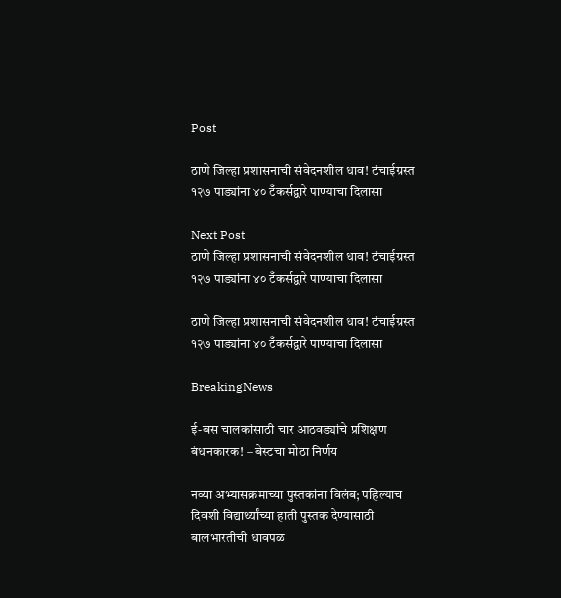Post

ठाणे जिल्हा प्रशासनाची संवेदनशील धाव! टंचाईग्रस्त १२७ पाड्यांना ४० टँकर्सद्वारे पाण्याचा दिलासा

Next Post
ठाणे जिल्हा प्रशासनाची संवेदनशील धाव! टंचाईग्रस्त १२७ पाड्यांना ४० टँकर्सद्वारे पाण्याचा दिलासा

ठाणे जिल्हा प्रशासनाची संवेदनशील धाव! टंचाईग्रस्त १२७ पाड्यांना ४० टँकर्सद्वारे पाण्याचा दिलासा

BreakingNews

ई-बस चालकांसाठी चार आठवड्यांचे प्रशिक्षण बंधनकारक! – बेस्टचा मोठा निर्णय

नव्या अभ्यासक्रमाच्या पुस्तकांना विलंब; पहिल्याच दिवशी विद्यार्थ्यांच्या हाती पुस्तक देण्यासाठी बालभारतीची धावपळ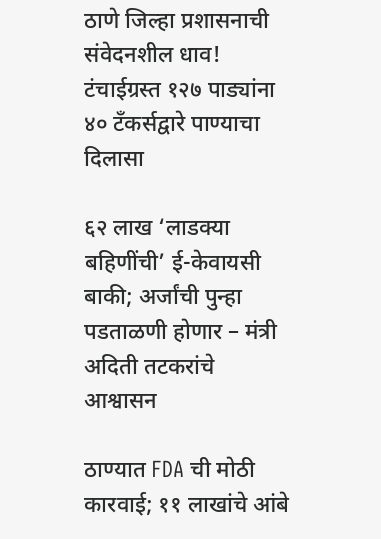ठाणे जिल्हा प्रशासनाची संवेदनशील धाव! टंचाईग्रस्त १२७ पाड्यांना ४० टँकर्सद्वारे पाण्याचा दिलासा

६२ लाख ‘लाडक्या बहिणींची’ ई-केवायसी बाकी; अर्जांची पुन्हा पडताळणी होणार – मंत्री अदिती तटकरांचे आश्वासन

ठाण्यात FDA ची मोठी कारवाई; ११ लाखांचे आंबे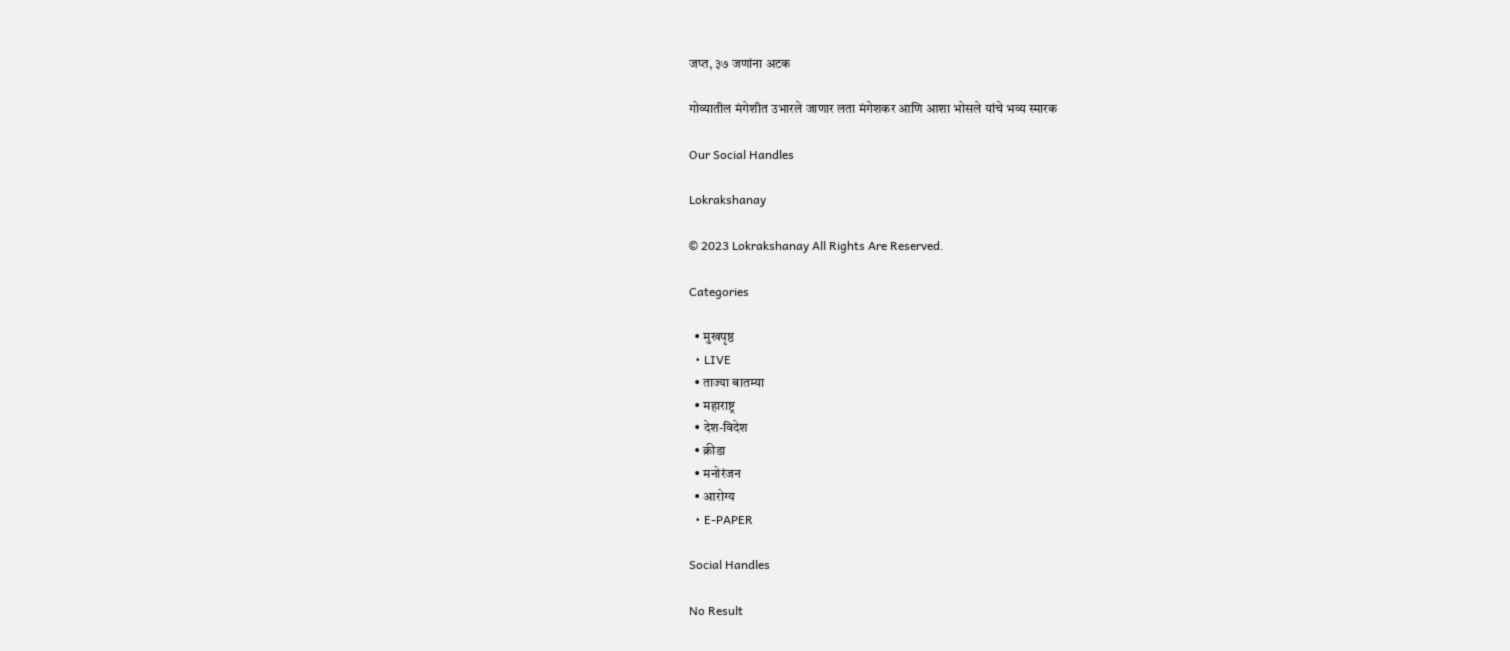जप्त, ३७ जणांना अटक

गोव्यातील मंगेशीत उभारले जाणार लता मंगेशकर आणि आशा भोसले यांचे भव्य स्मारक

Our Social Handles

Lokrakshanay

© 2023 Lokrakshanay All Rights Are Reserved.

Categories

  • मुखपृष्ठ
  • LIVE
  • ताज्या बातम्या
  • महाराष्ट्र
  • देश-विदेश
  • क्रीडा
  • मनोरंजन
  • आरोग्य
  • E-PAPER

Social Handles

No Result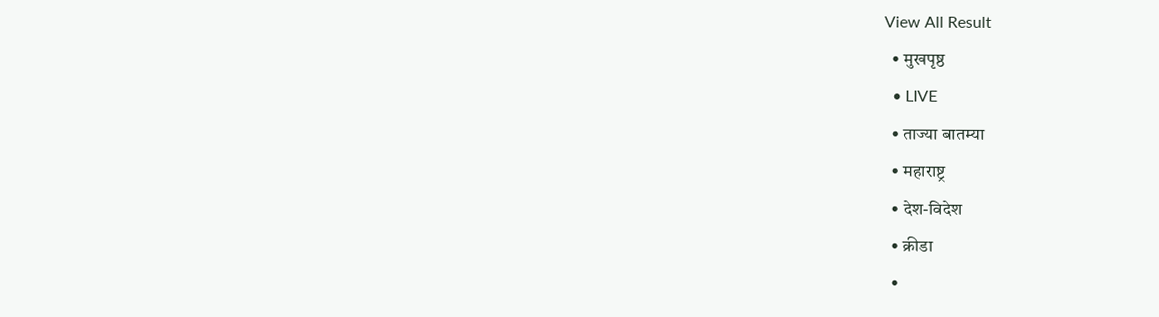View All Result
  • मुखपृष्ठ
  • LIVE
  • ताज्या बातम्या
  • महाराष्ट्र
  • देश-विदेश
  • क्रीडा
  •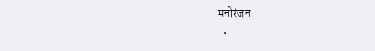मनोरंजन
  •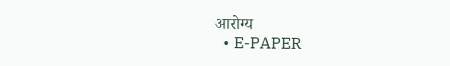आरोग्य
  • E-PAPER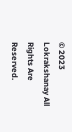© 2023 Lokrakshanay All Rights Are Reserved.